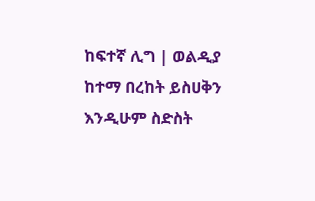ከፍተኛ ሊግ | ወልዲያ ከተማ በረከት ይስሀቅን እንዲሁም ስድስት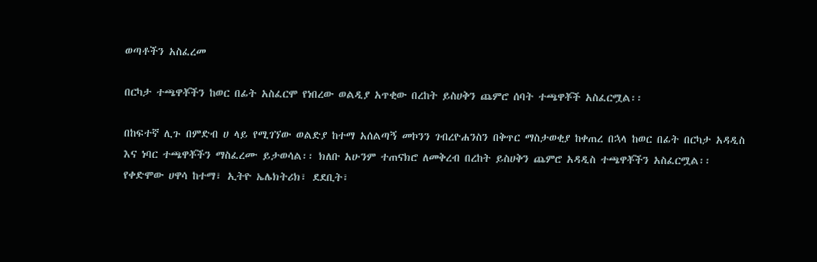ወጣቶችን አስፈረመ

በርካታ ተጫዋቾችን ከወር በፊት አስፈርሞ የነበረው ወልዲያ አጥቂው በረከት ይስሀቅን ጨምሮ ሰባት ተጫዋቾች አስፈርሟል፡፡

በከፍተኛ ሊጉ በምድብ ሀ ላይ የሚገኘው ወልድያ ከተማ አሰልጣኝ መኮንን ገብረዮሐንስን በቅጥር ማስታወቂያ ከቀጠረ በኋላ ከወር በፊት በርካታ አዳዲስ እና ነባር ተጫዋቾችን ማስፈረሙ ይታወሳል፡፡ ክለቡ አሁንም ተጠናክሮ ለመቅረብ በረከት ይስሀቅን ጨምሮ አዳዲስ ተጫዋቾችን አስፈርሟል፡፡ የቀድሞው ሀዋሳ ከተማ፣ ኢትዮ ኤሌክትሪክ፣ ደደቢት፣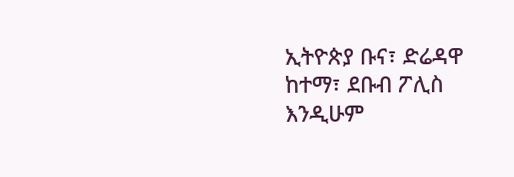ኢትዮጵያ ቡና፣ ድሬዳዋ ከተማ፣ ደቡብ ፖሊስ እንዲሁም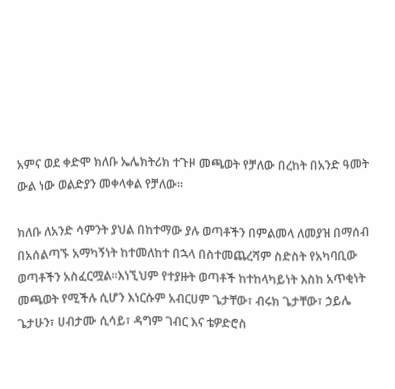አምና ወደ ቀድሞ ክለቡ ኤሌክትሪክ ተጉዞ መጫወት የቻለው በረከት በአንድ ዓመት ውል ነው ወልድያን መቀላቀል የቻለው፡፡

ክለቡ ለአንድ ሳምንት ያህል በከተማው ያሉ ወጣቶችን በምልመላ ለመያዝ በማሰብ በአሰልጣኙ አማካኝነት ከተመለከተ በኋላ በስተመጨረሻም ስድስት የአካባቢው ወጣቶችን አስፈርሟል፡፡እነኚህም የተያዙት ወጣቶች ከተከላካይነት እስከ አጥቂነት መጫወት የሚችሉ ሲሆን እነርሱም አብርሀም ጌታቸው፣ ብሩክ ጌታቸው፣ ኃይሌ ጌታሁን፣ ሀብታሙ ሲሳይ፣ ዳግም ገብር እና ቴዎድሮስ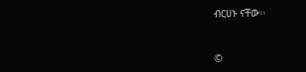ብርሀኑ ናቸው፡፡


©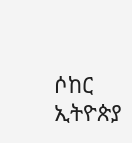ሶከር ኢትዮጵያ